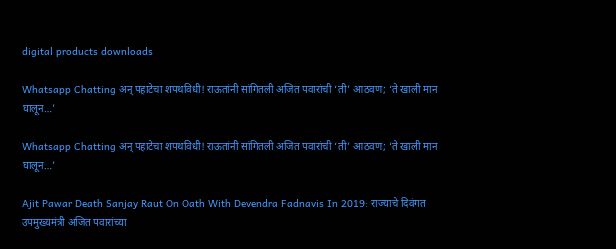digital products downloads

Whatsapp Chatting अन् पहाटेचा शपथविधी! राऊतांनी सांगितली अजित पवारांची ‘ती’ आठवण; ‘ते खाली मान घालून…’

Whatsapp Chatting अन् पहाटेचा शपथविधी! राऊतांनी सांगितली अजित पवारांची ‘ती’ आठवण; ‘ते खाली मान घालून…’

Ajit Pawar Death Sanjay Raut On Oath With Devendra Fadnavis In 2019: राज्याचे दिवंगत उपमुख्यमंत्री अजित पवारांच्या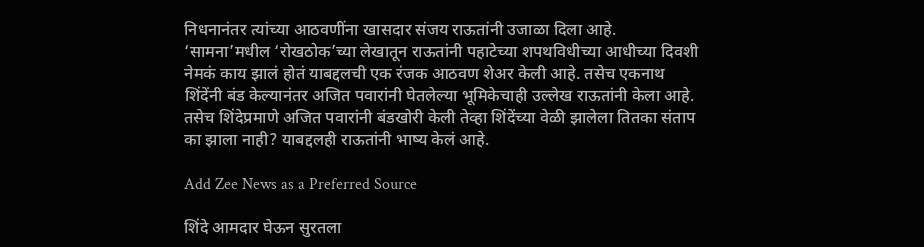निधनानंतर त्यांच्या आठवणींना खासदार संजय राऊतांनी उजाळा दिला आहे. ‘सामना’मधील ‘रोखठोक’च्या लेखातून राऊतांनी पहाटेच्या शपथविधीच्या आधीच्या दिवशी नेमकं काय झालं होतं याबद्दलची एक रंजक आठवण शेअर केली आहे. तसेच एकनाथ शिंदेंनी बंड केल्यानंतर अजित पवारांनी घेतलेल्या भूमिकेचाही उल्लेख राऊतांनी केला आहे. तसेच शिंदेप्रमाणे अजित पवारांनी बंडखोरी केली तेव्हा शिंदेंच्या वेळी झालेला तितका संताप का झाला नाही? याबद्दलही राऊतांनी भाष्य केलं आहे.

Add Zee News as a Preferred Source

शिंदे आमदार घेऊन सुरतला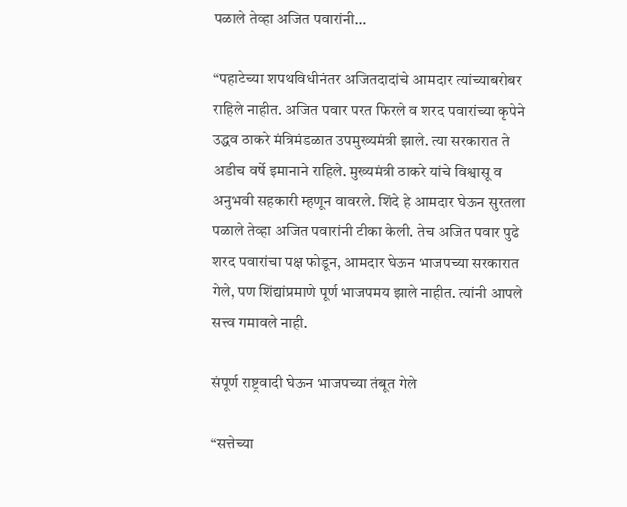पळाले तेव्हा अजित पवारांनी…

“पहाटेच्या शपथविधीनंतर अजितदादांचे आमदार त्यांच्याबरोबर राहिले नाहीत. अजित पवार परत फिरले व शरद पवारांच्या कृपेने उद्धव ठाकरे मंत्रिमंडळात उपमुख्यमंत्री झाले. त्या सरकारात ते अडीच वर्षे इमानाने राहिले. मुख्यमंत्री ठाकरे यांचे विश्वासू व अनुभवी सहकारी म्हणून वावरले. शिंदे हे आमदार घेऊन सुरतला पळाले तेव्हा अजित पवारांनी टीका केली. तेच अजित पवार पुढे शरद पवारांचा पक्ष फोडून, आमदार घेऊन भाजपच्या सरकारात गेले, पण शिंद्यांप्रमाणे पूर्ण भाजपमय झाले नाहीत. त्यांनी आपले सत्त्व गमावले नाही.

संपूर्ण राष्ट्रवादी घेऊन भाजपच्या तंबूत गेले

“सत्तेच्या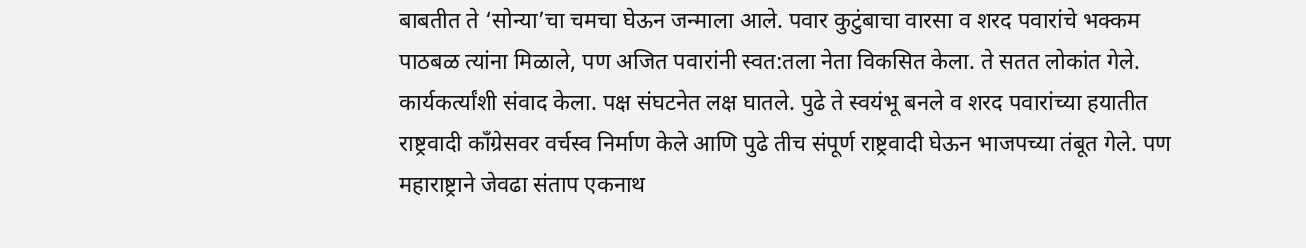बाबतीत ते ‘सोन्या’चा चमचा घेऊन जन्माला आले. पवार कुटुंबाचा वारसा व शरद पवारांचे भक्कम पाठबळ त्यांना मिळाले, पण अजित पवारांनी स्वत:तला नेता विकसित केला. ते सतत लोकांत गेले. कार्यकर्त्यांशी संवाद केला. पक्ष संघटनेत लक्ष घातले. पुढे ते स्वयंभू बनले व शरद पवारांच्या हयातीत राष्ट्रवादी काँग्रेसवर वर्चस्व निर्माण केले आणि पुढे तीच संपूर्ण राष्ट्रवादी घेऊन भाजपच्या तंबूत गेले. पण महाराष्ट्राने जेवढा संताप एकनाथ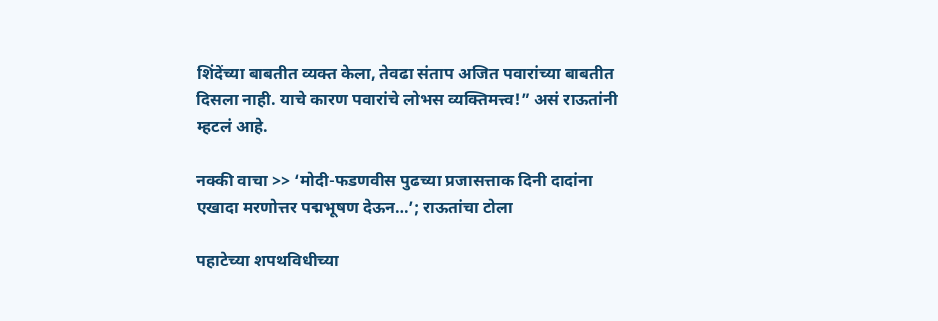शिंदेंच्या बाबतीत व्यक्त केला, तेवढा संताप अजित पवारांच्या बाबतीत दिसला नाही. याचे कारण पवारांचे लोभस व्यक्तिमत्त्व!” असं राऊतांनी म्हटलं आहे.

नक्की वाचा >> ‘मोदी-फडणवीस पुढच्या प्रजासत्ताक दिनी दादांना एखादा मरणोत्तर पद्मभूषण देऊन…’; राऊतांचा टोला

पहाटेच्या शपथविधीच्या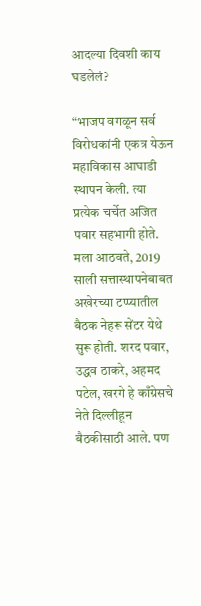आदल्या दिवशी काय घडलेलं?

“भाजप वगळून सर्व विरोधकांनी एकत्र येऊन महाविकास आघाडी स्थापन केली. त्या प्रत्येक चर्चेत अजित पवार सहभागी होते. मला आठवते, 2019 साली सत्तास्थापनेबाबत अखेरच्या टप्प्यातील बैठक नेहरू सेंटर येथे सुरू होती. शरद पवार, उद्धव ठाकरे, अहमद पटेल, खरगे हे काँग्रेसचे नेते दिल्लीहून बैठकीसाठी आले. पण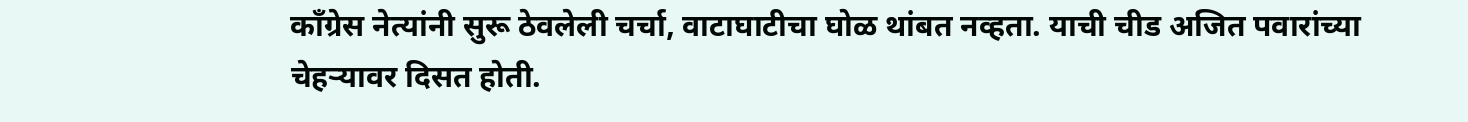काँग्रेस नेत्यांनी सुरू ठेवलेली चर्चा, वाटाघाटीचा घोळ थांबत नव्हता. याची चीड अजित पवारांच्या चेहऱ्यावर दिसत होती.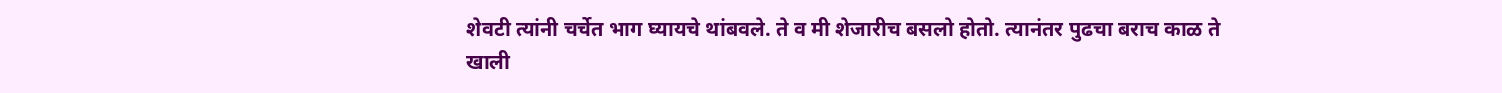शेवटी त्यांनी चर्चेत भाग घ्यायचे थांबवले. ते व मी शेजारीच बसलो होतो. त्यानंतर पुढचा बराच काळ ते खाली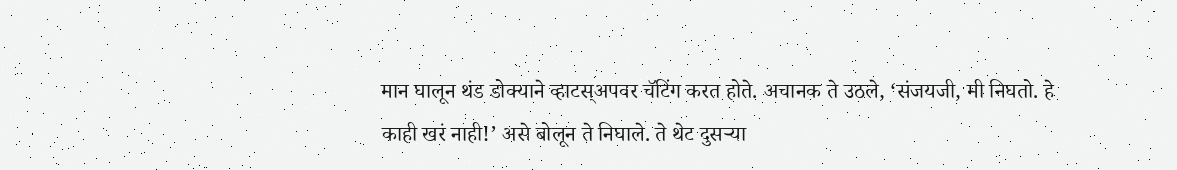मान घालून थंड डोक्याने व्हाटस्अपवर चॅटिंग करत होते. अचानक ते उठले, ‘संजयजी, मी निघतो. हे काही खरं नाही!’ असे बोलून ते निघाले. ते थेट दुसऱ्या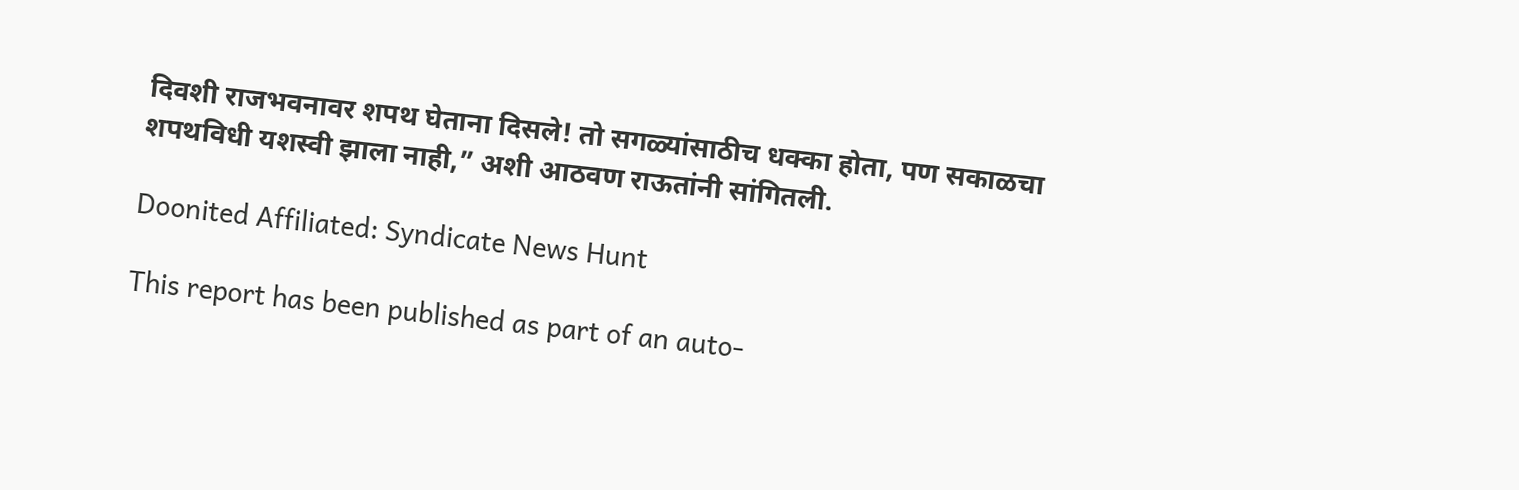दिवशी राजभवनावर शपथ घेताना दिसले! तो सगळ्यांसाठीच धक्का होता, पण सकाळचा शपथविधी यशस्वी झाला नाही,” अशी आठवण राऊतांनी सांगितली.

Doonited Affiliated: Syndicate News Hunt

This report has been published as part of an auto-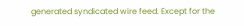generated syndicated wire feed. Except for the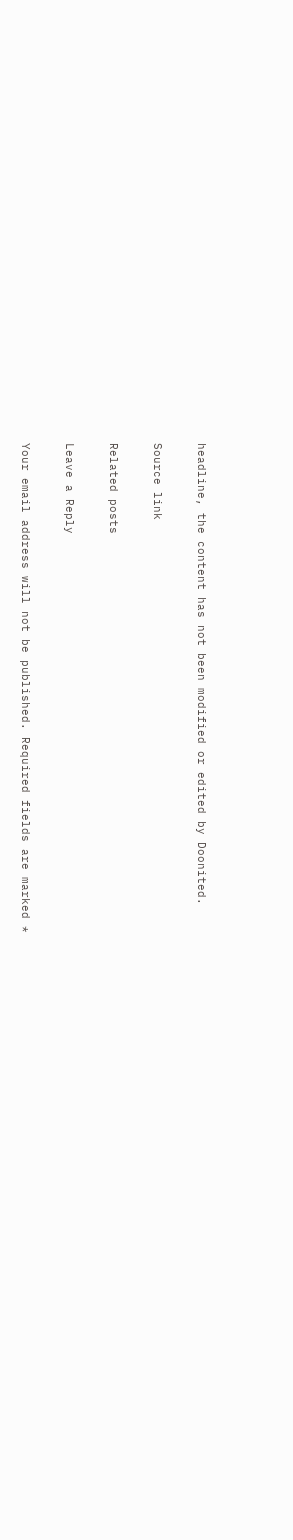headline, the content has not been modified or edited by Doonited.

Source link

Related posts

Leave a Reply

Your email address will not be published. Required fields are marked *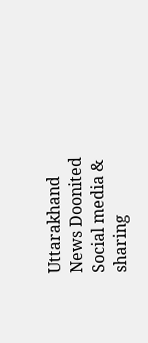Uttarakhand News Doonited
Social media & sharing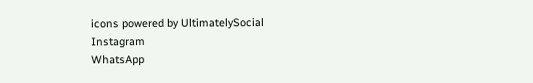icons powered by UltimatelySocial
Instagram
WhatsApp